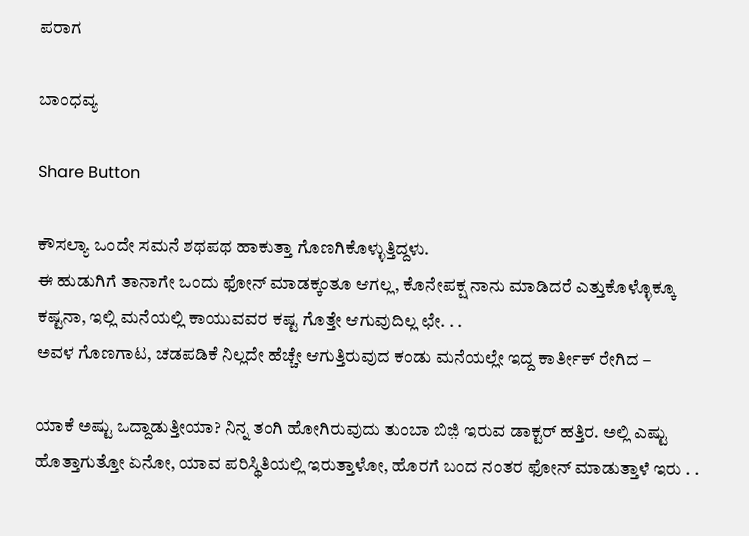ಪರಾಗ

ಬಾಂಧವ್ಯ

Share Button

ಕೌಸಲ್ಯಾ ಒಂದೇ ಸಮನೆ ಶಥಪಥ ಹಾಕುತ್ತಾ ಗೊಣಗಿಕೊಳ್ಳುತ್ತಿದ್ದಳು.
ಈ ಹುಡುಗಿಗೆ ತಾನಾಗೇ ಒಂದು ಫೋನ್‌ ಮಾಡಕ್ಕಂತೂ ಆಗಲ್ಲ, ಕೊನೇಪಕ್ಷ ನಾನು ಮಾಡಿದರೆ ಎತ್ತುಕೊಳ್ಳೊಕ್ಕೂ ಕಷ್ಟನಾ, ಇಲ್ಲಿ ಮನೆಯಲ್ಲಿ ಕಾಯುವವರ ಕಷ್ಟ ಗೊತ್ತೇ ಆಗುವುದಿಲ್ಲ ಛೇ. . .
ಅವಳ ಗೊಣಗಾಟ, ಚಡಪಡಿಕೆ ನಿಲ್ಲದೇ ಹೆಚ್ಚೇ ಆಗುತ್ತಿರುವುದ ಕಂಡು ಮನೆಯಲ್ಲೇ ಇದ್ದ ಕಾರ್ತೀಕ್‌ ರೇಗಿದ –

ಯಾಕೆ ಅಷ್ಟು ಒದ್ದಾಡುತ್ತೀಯಾ? ನಿನ್ನ ತಂಗಿ ಹೋಗಿರುವುದು ತುಂಬಾ ಬಿಜ಼ಿ ಇರುವ ಡಾಕ್ಟರ್‌ ಹತ್ತಿರ. ಅಲ್ಲಿ ಎಷ್ಟು ಹೊತ್ತಾಗುತ್ತೋ ಏನೋ, ಯಾವ ಪರಿಸ್ಥಿತಿಯಲ್ಲಿ ಇರುತ್ತಾಳೋ, ಹೊರಗೆ ಬಂದ ನಂತರ ಫೋನ್‌ ಮಾಡುತ್ತಾಳೆ ಇರು . .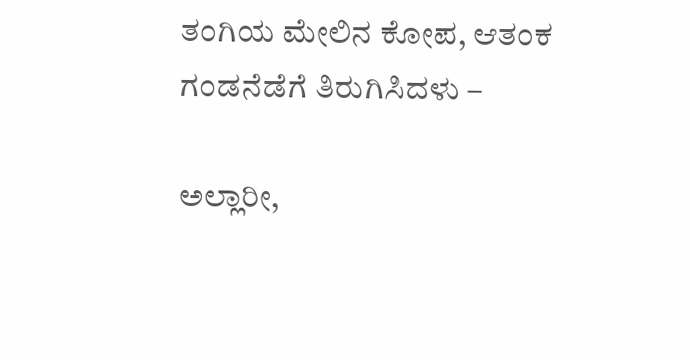ತಂಗಿಯ ಮೇಲಿನ ಕೋಪ, ಆತಂಕ ಗಂಡನೆಡೆಗೆ ತಿರುಗಿಸಿದಳು –

ಅಲ್ಲಾರೀ,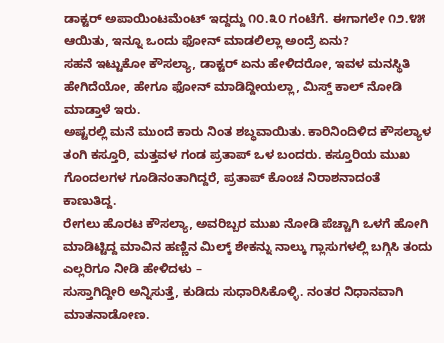ಡಾಕ್ಟರ್‌ ಅಪಾಯಿಂಟಮೆಂಟ್‌ ಇದ್ದದ್ದು ೧೦.೩೦ ಗಂಟೆಗೆ. ಈಗಾಗಲೇ ೧೨.೪೫ ಆಯಿತು, ಇನ್ನೂ ಒಂದು ಫೋನ್‌ ಮಾಡಲಿಲ್ಲಾ ಅಂದ್ರೆ ಏನು?
ಸಹನೆ ಇಟ್ಟುಕೋ ಕೌಸಲ್ಯಾ, ಡಾಕ್ಟರ್‌ ಏನು ಹೇಳಿದರೋ, ಇವಳ ಮನಸ್ಥಿತಿ ಹೇಗಿದೆಯೋ, ಹೇಗೂ ಫೋನ್‌ ಮಾಡಿದ್ದೀಯಲ್ಲಾ, ಮಿಸ್ಡ್‌ ಕಾಲ್‌ ನೋಡಿ ಮಾಡ್ತಾಳೆ ಇರು.
ಅಷ್ಟರಲ್ಲಿ ಮನೆ ಮುಂದೆ ಕಾರು ನಿಂತ ಶಬ್ಧವಾಯಿತು. ಕಾರಿನಿಂದಿಳಿದ ಕೌಸಲ್ಯಾಳ ತಂಗಿ ಕಸ್ತೂರಿ, ಮತ್ತವಳ ಗಂಡ ಪ್ರತಾಪ್‌ ಒಳ ಬಂದರು. ಕಸ್ತೂರಿಯ ಮುಖ ಗೊಂದಲಗಳ ಗೂಡಿನಂತಾಗಿದ್ದರೆ, ಪ್ರತಾಪ್‌ ಕೊಂಚ ನಿರಾಶನಾದಂತೆ ಕಾಣುತಿದ್ದ.
ರೇಗಲು ಹೊರಟ ಕೌಸಲ್ಯಾ, ಅವರಿಬ್ಬರ ಮುಖ ನೋಡಿ ಪೆಚ್ಚಾಗಿ ಒಳಗೆ ಹೋಗಿ ಮಾಡಿಟ್ಟಿದ್ದ ಮಾವಿನ ಹಣ್ಣಿನ ಮಿಲ್ಕ್‌ ಶೇಕನ್ನು ನಾಲ್ಕು ಗ್ಲಾಸುಗಳಲ್ಲಿ ಬಗ್ಗಿಸಿ ತಂದು ಎಲ್ಲರಿಗೂ ನೀಡಿ ಹೇಳಿದಳು –
ಸುಸ್ತಾಗಿದ್ದೀರಿ ಅನ್ನಿಸುತ್ತೆ, ಕುಡಿದು ಸುಧಾರಿಸಿಕೊಳ್ಳಿ. ನಂತರ ನಿಧಾನವಾಗಿ ಮಾತನಾಡೋಣ.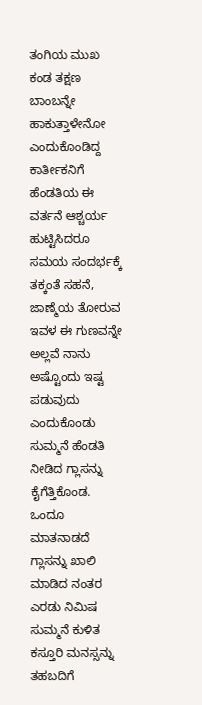ತಂಗಿಯ ಮುಖ ಕಂಡ ತಕ್ಷಣ ಬಾಂಬನ್ನೇ ಹಾಕುತ್ತಾಳೇನೋ ಎಂದುಕೊಂಡಿದ್ದ ಕಾರ್ತೀಕನಿಗೆ ಹೆಂಡತಿಯ ಈ ವರ್ತನೆ ಆಶ್ಚರ್ಯ ಹುಟ್ಟಿಸಿದರೂ ಸಮಯ ಸಂದರ್ಭಕ್ಕೆ ತಕ್ಕಂತೆ ಸಹನೆ, ಜಾಣ್ಮೆಯ ತೋರುವ ಇವಳ ಈ ಗುಣವನ್ನೇ ಅಲ್ಲವೆ ನಾನು ಅಷ್ಟೊಂದು ಇಷ್ಟ ಪಡುವುದು ಎಂದುಕೊಂಡು ಸುಮ್ಮನೆ ಹೆಂಡತಿ ನೀಡಿದ ಗ್ಲಾಸನ್ನು ಕೈಗೆತ್ತಿಕೊಂಡ.
ಒಂದೂ ಮಾತನಾಡದೆ ಗ್ಲಾಸನ್ನು ಖಾಲಿ ಮಾಡಿದ ನಂತರ ಎರಡು ನಿಮಿಷ ಸುಮ್ಮನೆ ಕುಳಿತ ಕಸ್ತೂರಿ ಮನಸ್ಸನ್ನು ತಹಬದಿಗೆ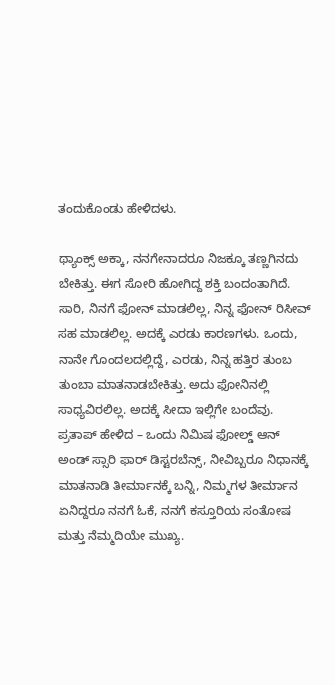ತಂದುಕೊಂಡು ಹೇಳಿದಳು.

ಥ್ಯಾಂಕ್ಸ್‌ ಅಕ್ಕಾ, ನನಗೇನಾದರೂ ನಿಜಕ್ಕೂ ತಣ್ಣಗಿನದು ಬೇಕಿತ್ತು. ಈಗ ಸೋರಿ ಹೋಗಿದ್ದ ಶಕ್ತಿ ಬಂದಂತಾಗಿದೆ. ಸಾರಿ, ನಿನಗೆ ಫೋನ್‌ ಮಾಡಲಿಲ್ಲ, ನಿನ್ನ ಫೋನ್‌ ರಿಸೀವ್‌ ಸಹ ಮಾಡಲಿಲ್ಲ. ಅದಕ್ಕೆ ಎರಡು ಕಾರಣಗಳು. ಒಂದು, ನಾನೇ ಗೊಂದಲದಲ್ಲಿದ್ದೆ, ಎರಡು, ನಿನ್ನ ಹತ್ತಿರ ತುಂಬ ತುಂಬಾ ಮಾತನಾಡಬೇಕಿತ್ತು. ಅದು ಫೋನಿನಲ್ಲಿ ಸಾಧ್ಯವಿರಲಿಲ್ಲ. ಅದಕ್ಕೆ ಸೀದಾ ಇಲ್ಲಿಗೇ ಬಂದೆವು.
ಪ್ರತಾಪ್‌ ಹೇಳಿದ – ಒಂದು ನಿಮಿಷ ಫೋಲ್ಡ್‌ ಆನ್‌ ಅಂಡ್ ಸ್ಸಾರಿ ಫಾರ್‌ ಡಿಸ್ಟರಬೆನ್ಸ್‌, ನೀವಿಬ್ಬರೂ ನಿಧಾನಕ್ಕೆ ಮಾತನಾಡಿ ತೀರ್ಮಾನಕ್ಕೆ ಬನ್ನಿ, ನಿಮ್ಮಗಳ ತೀರ್ಮಾನ ಏನಿದ್ದರೂ ನನಗೆ ಓಕೆ, ನನಗೆ ಕಸ್ತೂರಿಯ ಸಂತೋಷ ಮತ್ತು ನೆಮ್ಮದಿಯೇ ಮುಖ್ಯ.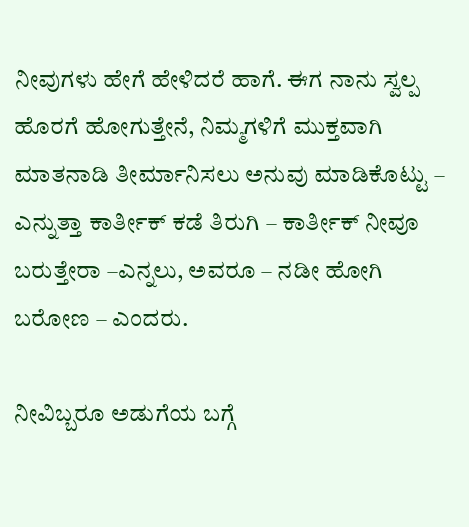ನೀವುಗಳು ಹೇಗೆ ಹೇಳಿದರೆ ಹಾಗೆ. ಈಗ ನಾನು ಸ್ವಲ್ಪ ಹೊರಗೆ ಹೋಗುತ್ತೇನೆ, ನಿಮ್ಮಗಳಿಗೆ ಮುಕ್ತವಾಗಿ ಮಾತನಾಡಿ ತೀರ್ಮಾನಿಸಲು ಅನುವು ಮಾಡಿಕೊಟ್ಟು – ಎನ್ನುತ್ತಾ ಕಾರ್ತೀಕ್‌ ಕಡೆ ತಿರುಗಿ – ಕಾರ್ತೀಕ್ ನೀವೂ ಬರುತ್ತೇರಾ –ಎನ್ನಲು, ಅವರೂ – ನಡೀ ಹೋಗಿ ಬರೋಣ – ಎಂದರು.

ನೀವಿಬ್ಬರೂ ಅಡುಗೆಯ ಬಗ್ಗೆ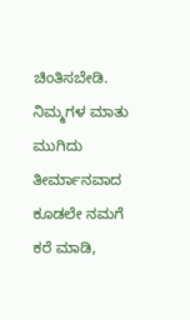ಚಿಂತಿಸಬೇಡಿ. ನಿಮ್ಮಗಳ ಮಾತು ಮುಗಿದು ತೀರ್ಮಾನವಾದ ಕೂಡಲೇ ನಮಗೆ ಕರೆ ಮಾಡಿ,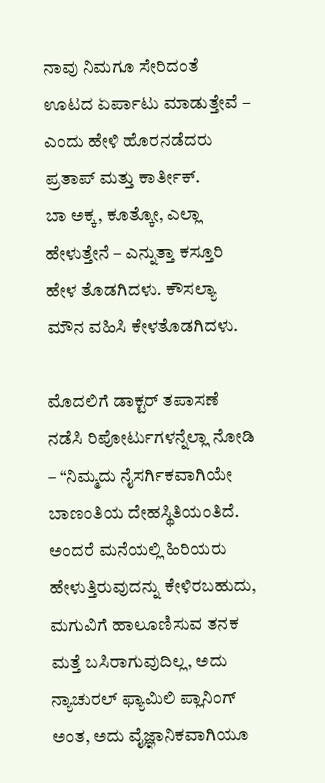ನಾವು ನಿಮಗೂ ಸೇರಿದಂತೆ ಊಟದ ಏರ್ಪಾಟು ಮಾಡುತ್ತೇವೆ – ಎಂದು ಹೇಳಿ ಹೊರನಡೆದರು ಪ್ರತಾಪ್‌ ಮತ್ತು ಕಾರ್ತೀಕ್.
ಬಾ ಅಕ್ಕ, ಕೂತ್ಕೋ, ಎಲ್ಲಾ ಹೇಳುತ್ತೇನೆ – ಎನ್ನುತ್ತಾ ಕಸ್ತೂರಿ ಹೇಳ ತೊಡಗಿದಳು. ಕೌಸಲ್ಯಾ ಮೌನ ವಹಿಸಿ ಕೇಳತೊಡಗಿದಳು.

ಮೊದಲಿಗೆ ಡಾಕ್ಟರ್‌ ತಪಾಸಣೆ ನಡೆಸಿ ರಿಪೋರ್ಟುಗಳನ್ನೆಲ್ಲಾ ನೋಡಿ – “ನಿಮ್ಮದು ನೈಸರ್ಗಿಕವಾಗಿಯೇ ಬಾಣಂತಿಯ ದೇಹಸ್ಥಿತಿಯಂತಿದೆ. ಅಂದರೆ ಮನೆಯಲ್ಲಿ ಹಿರಿಯರು ಹೇಳುತ್ತಿರುವುದನ್ನು ಕೇಳಿರಬಹುದು, ಮಗುವಿಗೆ ಹಾಲೂಣಿಸುವ ತನಕ ಮತ್ತೆ ಬಸಿರಾಗುವುದಿಲ್ಲ, ಅದು ನ್ಯಾಚುರಲ್‌ ಫ್ಯಾಮಿಲಿ ಪ್ಲಾನಿಂಗ್‌ ಅಂತ, ಅದು ವೈಜ್ಞಾನಿಕವಾಗಿಯೂ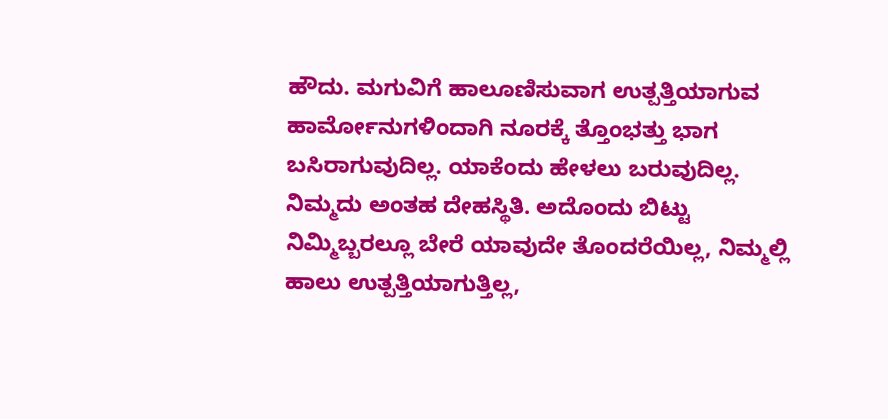ಹೌದು. ಮಗುವಿಗೆ ಹಾಲೂಣಿಸುವಾಗ ಉತ್ಪತ್ತಿಯಾಗುವ ಹಾರ್ಮೋನುಗಳಿಂದಾಗಿ ನೂರಕ್ಕೆ ತ್ತೊಂಭತ್ತು ಭಾಗ ಬಸಿರಾಗುವುದಿಲ್ಲ. ಯಾಕೆಂದು ಹೇಳಲು ಬರುವುದಿಲ್ಲ. ನಿಮ್ಮದು ಅಂತಹ ದೇಹಸ್ಥಿತಿ. ಅದೊಂದು ಬಿಟ್ಟು ನಿಮ್ಮಿಬ್ಬರಲ್ಲೂ ಬೇರೆ ಯಾವುದೇ ತೊಂದರೆಯಿಲ್ಲ, ನಿಮ್ಮಲ್ಲಿ ಹಾಲು ಉತ್ಪತ್ತಿಯಾಗುತ್ತಿಲ್ಲ,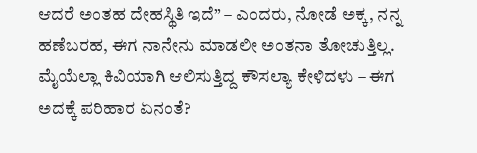ಆದರೆ ಅಂತಹ ದೇಹಸ್ಥಿತಿ ಇದೆ” – ಎಂದರು, ನೋಡೆ ಅಕ್ಕ, ನನ್ನ ಹಣೆಬರಹ, ಈಗ ನಾನೇನು ಮಾಡಲೀ ಅಂತನಾ ತೋಚುತ್ತಿಲ್ಲ.
ಮೈಯೆಲ್ಲಾ ಕಿವಿಯಾಗಿ ಆಲಿಸುತ್ತಿದ್ದ ಕೌಸಲ್ಯಾ ಕೇಳಿದಳು – ಈಗ ಅದಕ್ಕೆ ಪರಿಹಾರ ಏನಂತೆ?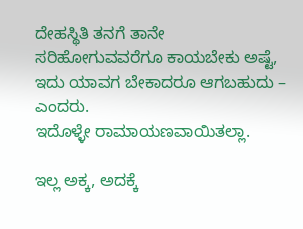ದೇಹಸ್ಥಿತಿ ತನಗೆ ತಾನೇ ಸರಿಹೋಗುವವರೆಗೂ ಕಾಯಬೇಕು ಅಷ್ಟೆ, ಇದು ಯಾವಗ ಬೇಕಾದರೂ ಆಗಬಹುದು – ಎಂದರು.
ಇದೊಳ್ಳೇ ರಾಮಾಯಣವಾಯಿತಲ್ಲಾ.

ಇಲ್ಲ ಅಕ್ಕ, ಅದಕ್ಕೆ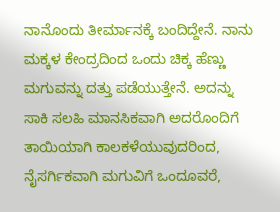ನಾನೊಂದು ತೀರ್ಮಾನಕ್ಕೆ ಬಂದಿದ್ದೇನೆ. ನಾನು ಮಕ್ಕಳ ಕೇಂದ್ರದಿಂದ ಒಂದು ಚಿಕ್ಕ ಹೆಣ್ಣು ಮಗುವನ್ನು ದತ್ತು ಪಡೆಯುತ್ತೇನೆ. ಅದನ್ನು ಸಾಕಿ ಸಲಹಿ ಮಾನಸಿಕವಾಗಿ ಅದರೊಂದಿಗೆ ತಾಯಿಯಾಗಿ ಕಾಲಕಳೆಯುವುದರಿಂದ, ನೈಸರ್ಗಿಕವಾಗಿ ಮಗುವಿಗೆ ಒಂದೂವರೆ,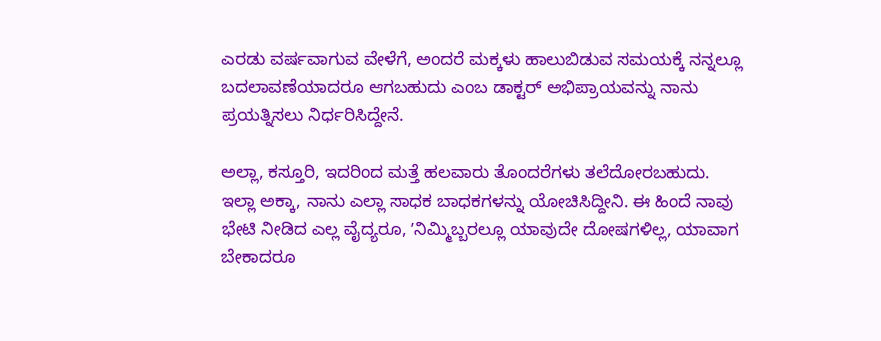ಎರಡು ವರ್ಷವಾಗುವ ವೇಳೆಗೆ, ಅಂದರೆ ಮಕ್ಕಳು ಹಾಲುಬಿಡುವ ಸಮಯಕ್ಕೆ ನನ್ನಲ್ಲೂ ಬದಲಾವಣೆಯಾದರೂ ಆಗಬಹುದು ಎಂಬ ಡಾಕ್ಟರ್‌ ಅಭಿಪ್ರಾಯವನ್ನು ನಾನು ಪ್ರಯತ್ನಿಸಲು ನಿರ್ಧರಿಸಿದ್ದೇನೆ.

ಅಲ್ಲಾ, ಕಸ್ತೂರಿ, ಇದರಿಂದ ಮತ್ತೆ ಹಲವಾರು ತೊಂದರೆಗಳು ತಲೆದೋರಬಹುದು.
ಇಲ್ಲಾ ಅಕ್ಕಾ, ನಾನು ಎಲ್ಲಾ ಸಾಧಕ ಬಾಧಕಗಳನ್ನು ಯೋಚಿಸಿದ್ದೀನಿ. ಈ ಹಿಂದೆ ನಾವು ಭೇಟಿ ನೀಡಿದ ಎಲ್ಲ ವೈದ್ಯರೂ, ʼನಿಮ್ಮಿಬ್ಬರಲ್ಲೂ ಯಾವುದೇ ದೋಷಗಳಿಲ್ಲ, ಯಾವಾಗ ಬೇಕಾದರೂ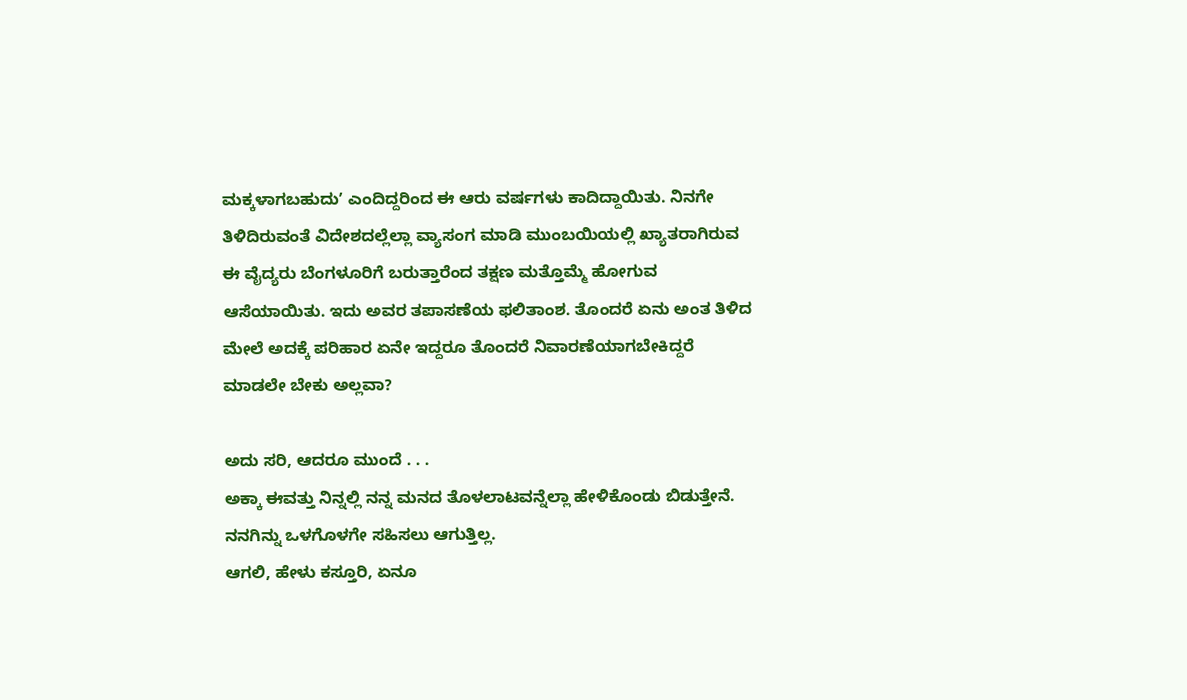ಮಕ್ಕಳಾಗಬಹುದುʼ ಎಂದಿದ್ದರಿಂದ ಈ ಆರು ವರ್ಷಗಳು ಕಾದಿದ್ದಾಯಿತು. ನಿನಗೇ ತಿಳಿದಿರುವಂತೆ ವಿದೇಶದಲ್ಲೆಲ್ಲಾ ವ್ಯಾಸಂಗ ಮಾಡಿ ಮುಂಬಯಿಯಲ್ಲಿ ಖ್ಯಾತರಾಗಿರುವ ಈ ವೈದ್ಯರು ಬೆಂಗಳೂರಿಗೆ ಬರುತ್ತಾರೆಂದ ತಕ್ಷಣ ಮತ್ತೊಮ್ಮೆ ಹೋಗುವ ಆಸೆಯಾಯಿತು. ಇದು ಅವರ ತಪಾಸಣೆಯ ಫಲಿತಾಂಶ. ತೊಂದರೆ ಏನು ಅಂತ ತಿಳಿದ ಮೇಲೆ ಅದಕ್ಕೆ ಪರಿಹಾರ ಏನೇ ಇದ್ದರೂ ತೊಂದರೆ ನಿವಾರಣೆಯಾಗಬೇಕಿದ್ದರೆ ಮಾಡಲೇ ಬೇಕು ಅಲ್ಲವಾ?

ಅದು ಸರಿ, ಆದರೂ ಮುಂದೆ . . .
ಅಕ್ಕಾ ಈವತ್ತು ನಿನ್ನಲ್ಲಿ ನನ್ನ ಮನದ ತೊಳಲಾಟವನ್ನೆಲ್ಲಾ ಹೇಳಿಕೊಂಡು ಬಿಡುತ್ತೇನೆ. ನನಗಿನ್ನು ಒಳಗೊಳಗೇ ಸಹಿಸಲು ಆಗುತ್ತಿಲ್ಲ.
ಆಗಲಿ, ಹೇಳು ಕಸ್ತೂರಿ, ಏನೂ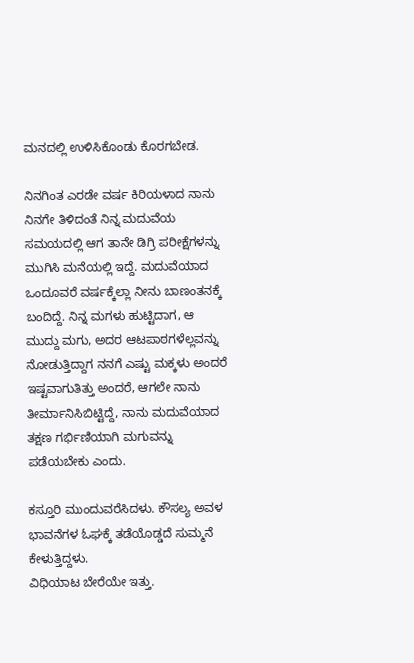ಮನದಲ್ಲಿ ಉಳಿಸಿಕೊಂಡು ಕೊರಗಬೇಡ.

ನಿನಗಿಂತ ಎರಡೇ ವರ್ಷ ಕಿರಿಯಳಾದ ನಾನು ನಿನಗೇ ತಿಳಿದಂತೆ ನಿನ್ನ ಮದುವೆಯ ಸಮಯದಲ್ಲಿ ಆಗ ತಾನೇ ಡಿಗ್ರಿ ಪರೀಕ್ಷೆಗಳನ್ನು ಮುಗಿಸಿ ಮನೆಯಲ್ಲಿ ಇದ್ದೆ. ಮದುವೆಯಾದ ಒಂದೂವರೆ ವರ್ಷಕ್ಕೆಲ್ಲಾ ನೀನು ಬಾಣಂತನಕ್ಕೆ ಬಂದಿದ್ದೆ. ನಿನ್ನ ಮಗಳು ಹುಟ್ಟಿದಾಗ, ಆ ಮುದ್ದು ಮಗು, ಅದರ ಆಟಪಾಠಗಳೆಲ್ಲವನ್ನು ನೋಡುತ್ತಿದ್ದಾಗ ನನಗೆ ಎಷ್ಟು ಮಕ್ಕಳು ಅಂದರೆ ಇಷ್ಟವಾಗುತಿತ್ತು ಅಂದರೆ, ಆಗಲೇ ನಾನು ತೀರ್ಮಾನಿಸಿಬಿಟ್ಟಿದ್ದೆ, ನಾನು ಮದುವೆಯಾದ ತಕ್ಷಣ ಗರ್ಭಿಣಿಯಾಗಿ ಮಗುವನ್ನು ಪಡೆಯಬೇಕು ಎಂದು.

ಕಸ್ತೂರಿ ಮುಂದುವರೆಸಿದಳು. ಕೌಸಲ್ಯ ಅವಳ ಭಾವನೆಗಳ ಓಘಕ್ಕೆ ತಡೆಯೊಡ್ಡದೆ ಸುಮ್ಮನೆ ಕೇಳುತ್ತಿದ್ದಳು.
ವಿಧಿಯಾಟ ಬೇರೆಯೇ ಇತ್ತು.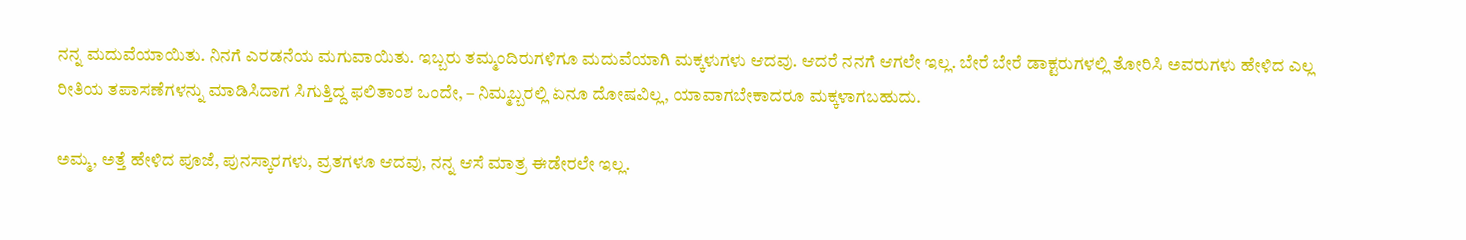ನನ್ನ ಮದುವೆಯಾಯಿತು. ನಿನಗೆ ಎರಡನೆಯ ಮಗುವಾಯಿತು. ಇಬ್ಬರು ತಮ್ಮಂದಿರುಗಳಿಗೂ ಮದುವೆಯಾಗಿ ಮಕ್ಕಳುಗಳು ಆದವು. ಆದರೆ ನನಗೆ ಆಗಲೇ ಇಲ್ಲ. ಬೇರೆ ಬೇರೆ ಡಾಕ್ಟರುಗಳಲ್ಲಿ ತೋರಿಸಿ ಅವರುಗಳು ಹೇಳಿದ ಎಲ್ಲ ರೀತಿಯ ತಪಾಸಣೆಗಳನ್ನು ಮಾಡಿಸಿದಾಗ ಸಿಗುತ್ತಿದ್ದ ಫಲಿತಾಂಶ ಒಂದೇ, – ನಿಮ್ಮಬ್ಬರಲ್ಲಿ ಏನೂ ದೋಷವಿಲ್ಲ, ಯಾವಾಗಬೇಕಾದರೂ ಮಕ್ಕಳಾಗಬಹುದು.

ಅಮ್ಮ, ಅತ್ತೆ ಹೇಳಿದ ಪೂಜೆ, ಪುನಸ್ಕಾರಗಳು, ವ್ರತಗಳೂ ಆದವು, ನನ್ನ ಆಸೆ ಮಾತ್ರ ಈಡೇರಲೇ ಇಲ್ಲ.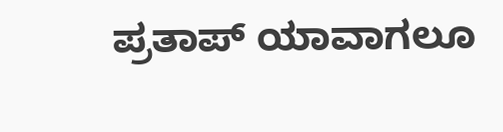ಪ್ರತಾಪ್‌ ಯಾವಾಗಲೂ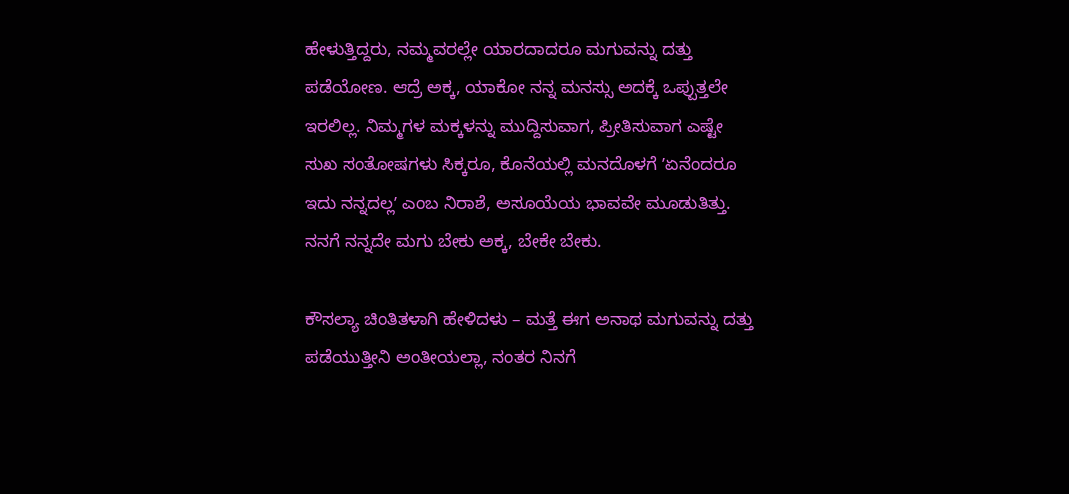ಹೇಳುತ್ತಿದ್ದರು, ನಮ್ಮವರಲ್ಲೇ ಯಾರದಾದರೂ ಮಗುವನ್ನು ದತ್ತು ಪಡೆಯೋಣ. ಆದ್ರೆ ಅಕ್ಕ, ಯಾಕೋ ನನ್ನ ಮನಸ್ಸು ಅದಕ್ಕೆ ಒಪ್ಪುತ್ತಲೇ ಇರಲಿಲ್ಲ. ನಿಮ್ಮಗಳ ಮಕ್ಕಳನ್ನು ಮುದ್ದಿಸುವಾಗ, ಪ್ರೀತಿಸುವಾಗ ಎಷ್ಟೇ ಸುಖ ಸಂತೋಷಗಳು ಸಿಕ್ಕರೂ, ಕೊನೆಯಲ್ಲಿ ಮನದೊಳಗೆ ʼಏನೆಂದರೂ ಇದು ನನ್ನದಲ್ಲʼ ಎಂಬ ನಿರಾಶೆ, ಅಸೂಯೆಯ ಭಾವವೇ ಮೂಡುತಿತ್ತು. ನನಗೆ ನನ್ನದೇ ಮಗು ಬೇಕು ಅಕ್ಕ, ಬೇಕೇ ಬೇಕು.

ಕೌಸಲ್ಯಾ ಚಿಂತಿತಳಾಗಿ ಹೇಳಿದಳು – ಮತ್ತೆ ಈಗ ಅನಾಥ ಮಗುವನ್ನು ದತ್ತು ಪಡೆಯುತ್ತೀನಿ ಅಂತೀಯಲ್ಲಾ, ನಂತರ ನಿನಗೆ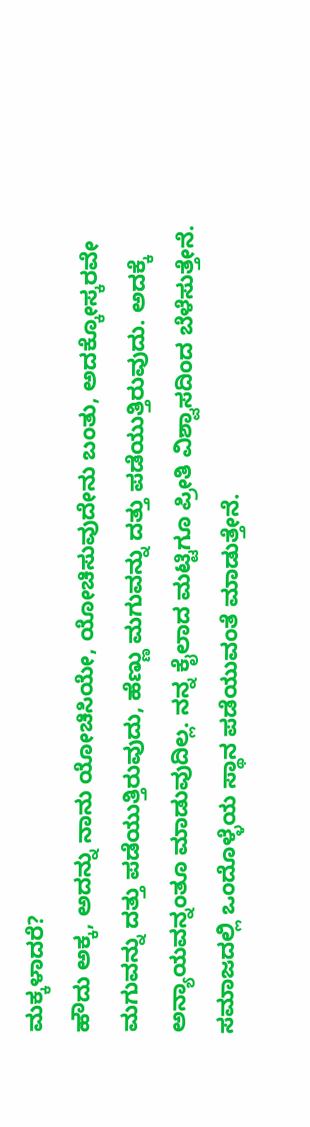ಮಕ್ಕಳಾದರೆ?
ಹೌದು ಅಕ್ಕ, ಅದನ್ನು ನಾನು ಯೋಚಿಸಿಯೇ, ಯೋಚಿಸುವುದೇನು ಬಂತು, ಅದಕ್ಕೋಸ್ಕರವೇ ಮಗುವನ್ನು ದತ್ತು ಪಡೆಯುತ್ತಿರುವುದು, ಹೆಣ್ಣು ಮಗುವನ್ನು ದತ್ತು ಪಡೆಯುತ್ತಿರುವುದು. ಅದಕ್ಕೆ ಅನ್ಯಾಯವನ್ನಂತೂ ಮಾಡುವುದಿಲ್ಲ. ನನ್ನ ಕೈಲಾದ ಮಟ್ಟಿಗೂ ಪ್ರೀತಿ ವಿಶ್ವಾಸದಿಂದ ಬೆಳೆಸುತ್ತೇನೆ. ಸಮಾಜದಲ್ಲಿ ಒಂದೊಳ್ಳೆಯ ಸ್ಥಾನ ಪಡೆಯುವಂತೆ ಮಾಡುತ್ತೇನೆ.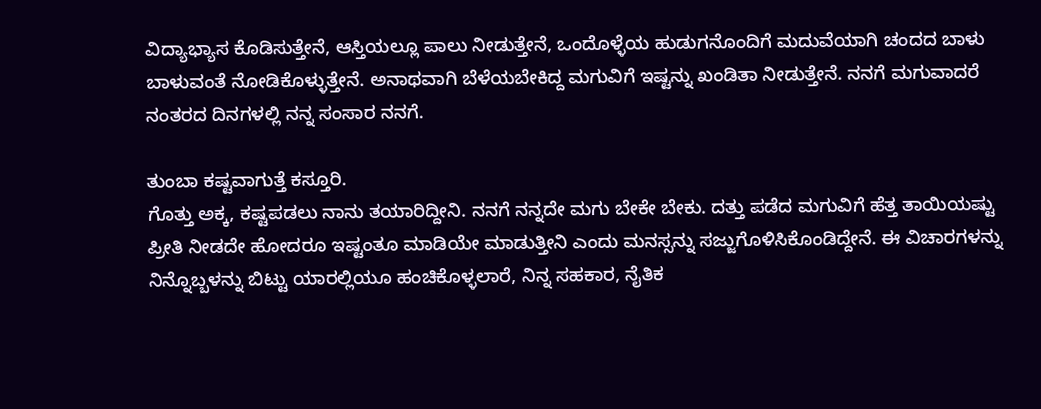ವಿದ್ಯಾಭ್ಯಾಸ ಕೊಡಿಸುತ್ತೇನೆ, ಆಸ್ತಿಯಲ್ಲೂ ಪಾಲು ನೀಡುತ್ತೇನೆ, ಒಂದೊಳ್ಳೆಯ ಹುಡುಗನೊಂದಿಗೆ ಮದುವೆಯಾಗಿ ಚಂದದ ಬಾಳು ಬಾಳುವಂತೆ ನೋಡಿಕೊಳ್ಳುತ್ತೇನೆ. ಅನಾಥವಾಗಿ ಬೆಳೆಯಬೇಕಿದ್ದ ಮಗುವಿಗೆ ಇಷ್ಟನ್ನು ಖಂಡಿತಾ ನೀಡುತ್ತೇನೆ. ನನಗೆ ಮಗುವಾದರೆ ನಂತರದ ದಿನಗಳಲ್ಲಿ ನನ್ನ ಸಂಸಾರ ನನಗೆ.

ತುಂಬಾ ಕಷ್ಟವಾಗುತ್ತೆ ಕಸ್ತೂರಿ.
ಗೊತ್ತು ಅಕ್ಕ, ಕಷ್ಟಪಡಲು ನಾನು ತಯಾರಿದ್ದೀನಿ. ನನಗೆ ನನ್ನದೇ ಮಗು ಬೇಕೇ ಬೇಕು. ದತ್ತು ಪಡೆದ ಮಗುವಿಗೆ ಹೆತ್ತ ತಾಯಿಯಷ್ಟು ಪ್ರೀತಿ ನೀಡದೇ ಹೋದರೂ ಇಷ್ಟಂತೂ ಮಾಡಿಯೇ ಮಾಡುತ್ತೀನಿ ಎಂದು ಮನಸ್ಸನ್ನು ಸಜ್ಜುಗೊಳಿಸಿಕೊಂಡಿದ್ದೇನೆ. ಈ ವಿಚಾರಗಳನ್ನು ನಿನ್ನೊಬ್ಬಳನ್ನು ಬಿಟ್ಟು ಯಾರಲ್ಲಿಯೂ ಹಂಚಿಕೊಳ್ಳಲಾರೆ, ನಿನ್ನ ಸಹಕಾರ, ನೈತಿಕ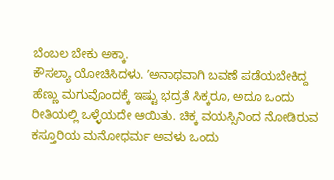ಬೆಂಬಲ ಬೇಕು ಅಕ್ಕಾ.
ಕೌಸಲ್ಯಾ ಯೋಚಿಸಿದಳು. ʼಅನಾಥವಾಗಿ ಬವಣೆ ಪಡೆಯಬೇಕಿದ್ದ ಹೆಣ್ಣು ಮಗುವೊಂದಕ್ಕೆ ಇಷ್ಟು ಭದ್ರತೆ ಸಿಕ್ಕರೂ, ಅದೂ ಒಂದು ರೀತಿಯಲ್ಲಿ ಒಳ್ಳೆಯದೇ ಆಯಿತು. ಚಿಕ್ಕ ವಯಸ್ಸಿನಿಂದ ನೋಡಿರುವ ಕಸ್ತೂರಿಯ ಮನೋಧರ್ಮ ಅವಳು ಒಂದು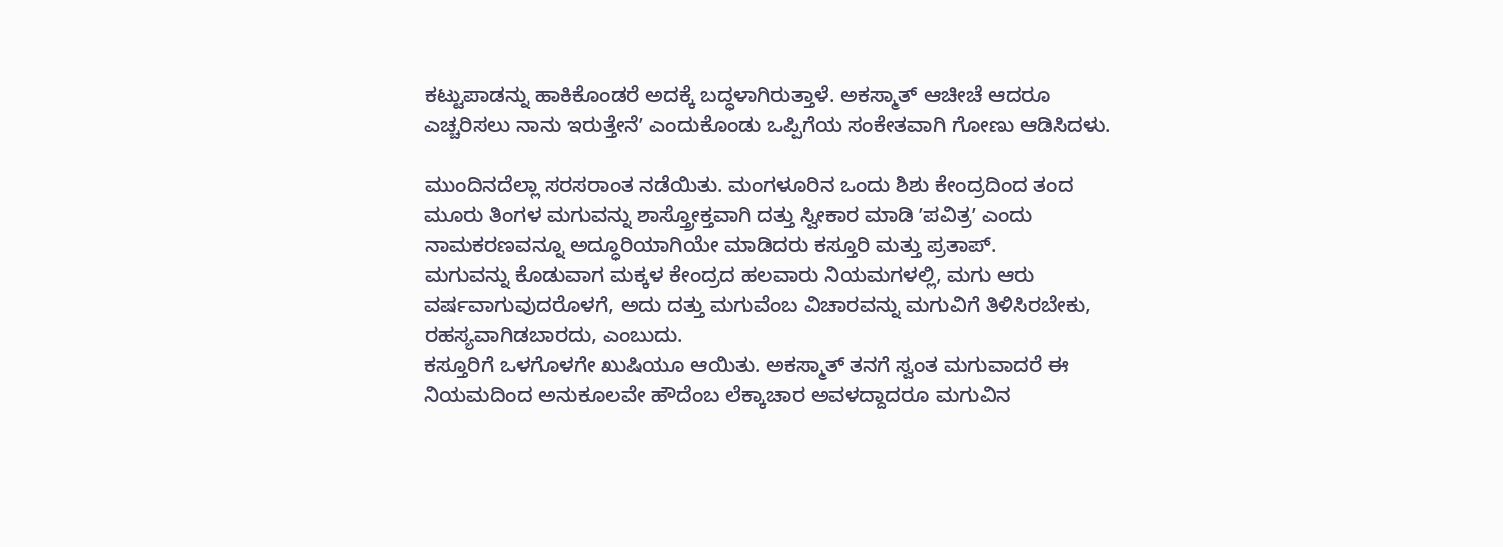ಕಟ್ಟುಪಾಡನ್ನು ಹಾಕಿಕೊಂಡರೆ ಅದಕ್ಕೆ ಬದ್ಧಳಾಗಿರುತ್ತಾಳೆ. ಅಕಸ್ಮಾತ್‌ ಆಚೀಚೆ ಆದರೂ ಎಚ್ಚರಿಸಲು ನಾನು ಇರುತ್ತೇನೆʼ ಎಂದುಕೊಂಡು ಒಪ್ಪಿಗೆಯ ಸಂಕೇತವಾಗಿ ಗೋಣು ಆಡಿಸಿದಳು.

ಮುಂದಿನದೆಲ್ಲಾ ಸರಸರಾಂತ ನಡೆಯಿತು. ಮಂಗಳೂರಿನ ಒಂದು ಶಿಶು ಕೇಂದ್ರದಿಂದ ತಂದ ಮೂರು ತಿಂಗಳ ಮಗುವನ್ನು ಶಾಸ್ತ್ರೋಕ್ತವಾಗಿ ದತ್ತು ಸ್ವೀಕಾರ ಮಾಡಿ ʼಪವಿತ್ರʼ ಎಂದು ನಾಮಕರಣವನ್ನೂ ಅದ್ಧೂರಿಯಾಗಿಯೇ ಮಾಡಿದರು ಕಸ್ತೂರಿ ಮತ್ತು ಪ್ರತಾಪ್.
ಮಗುವನ್ನು ಕೊಡುವಾಗ ಮಕ್ಕಳ ಕೇಂದ್ರದ ಹಲವಾರು ನಿಯಮಗಳಲ್ಲಿ, ಮಗು ಆರು ವರ್ಷವಾಗುವುದರೊಳಗೆ, ಅದು ದತ್ತು ಮಗುವೆಂಬ ವಿಚಾರವನ್ನು ಮಗುವಿಗೆ ತಿಳಿಸಿರಬೇಕು, ರಹಸ್ಯವಾಗಿಡಬಾರದು, ಎಂಬುದು.
ಕಸ್ತೂರಿಗೆ ಒಳಗೊಳಗೇ ಖುಷಿಯೂ ಆಯಿತು. ಅಕಸ್ಮಾತ್‌ ತನಗೆ ಸ್ವಂತ ಮಗುವಾದರೆ ಈ ನಿಯಮದಿಂದ ಅನುಕೂಲವೇ ಹೌದೆಂಬ ಲೆಕ್ಕಾಚಾರ ಅವಳದ್ದಾದರೂ ಮಗುವಿನ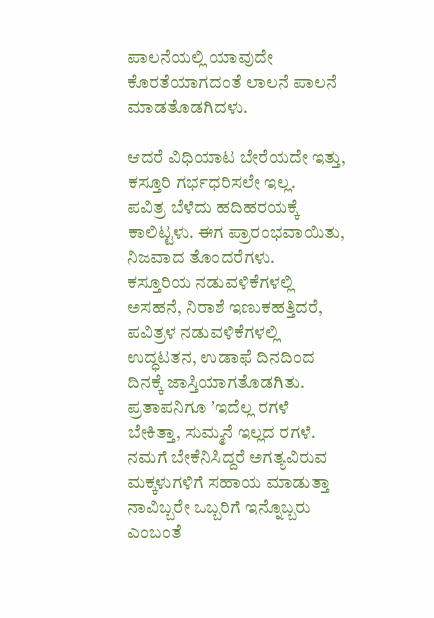ಪಾಲನೆಯಲ್ಲಿ ಯಾವುದೇ ಕೊರತೆಯಾಗದಂತೆ ಲಾಲನೆ ಪಾಲನೆ ಮಾಡತೊಡಗಿದಳು.

ಆದರೆ ವಿಧಿಯಾಟ ಬೇರೆಯದೇ ಇತ್ತು, ಕಸ್ತೂರಿ ಗರ್ಭಧರಿಸಲೇ ಇಲ್ಲ.
ಪವಿತ್ರ ಬೆಳೆದು ಹದಿಹರಯಕ್ಕೆ ಕಾಲಿಟ್ಟಳು. ಈಗ ಪ್ರಾರಂಭವಾಯಿತು, ನಿಜವಾದ ತೊಂದರೆಗಳು.
ಕಸ್ತೂರಿಯ ನಡುವಳಿಕೆಗಳಲ್ಲಿ ಅಸಹನೆ, ನಿರಾಶೆ ಇಣುಕಹತ್ತಿದರೆ, ಪವಿತ್ರಳ ನಡುವಳಿಕೆಗಳಲ್ಲಿ ಉದ್ಧಟತನ, ಉಡಾಫೆ ದಿನದಿಂದ ದಿನಕ್ಕೆ ಜಾಸ್ತಿಯಾಗತೊಡಗಿತು. ಪ್ರತಾಪನಿಗೂ ʼಇದೆಲ್ಲ ರಗಳೆ ಬೇಕಿತ್ತಾ, ಸುಮ್ಮನೆ ಇಲ್ಲದ ರಗಳೆ. ನಮಗೆ ಬೇಕೆನಿಸಿದ್ದರೆ ಅಗತ್ಯವಿರುವ ಮಕ್ಕಳುಗಳಿಗೆ ಸಹಾಯ ಮಾಡುತ್ತಾ ನಾವಿಬ್ಬರೇ ಒಬ್ಬರಿಗೆ ಇನ್ನೊಬ್ಬರು ಎಂಬಂತೆ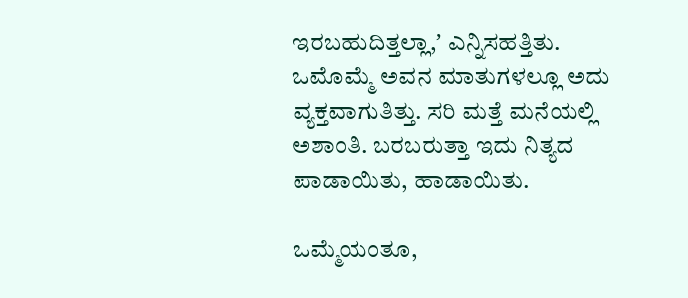ಇರಬಹುದಿತ್ತಲ್ಲಾ,ʼ ಎನ್ನಿಸಹತ್ತಿತು. ಒಮೊಮ್ಮೆ ಅವನ ಮಾತುಗಳಲ್ಲೂ ಅದು ವ್ಯಕ್ತವಾಗುತಿತ್ತು. ಸರಿ ಮತ್ತೆ ಮನೆಯಲ್ಲಿ ಅಶಾಂತಿ. ಬರಬರುತ್ತಾ ಇದು ನಿತ್ಯದ ಪಾಡಾಯಿತು, ಹಾಡಾಯಿತು.

ಒಮ್ಮೆಯಂತೂ,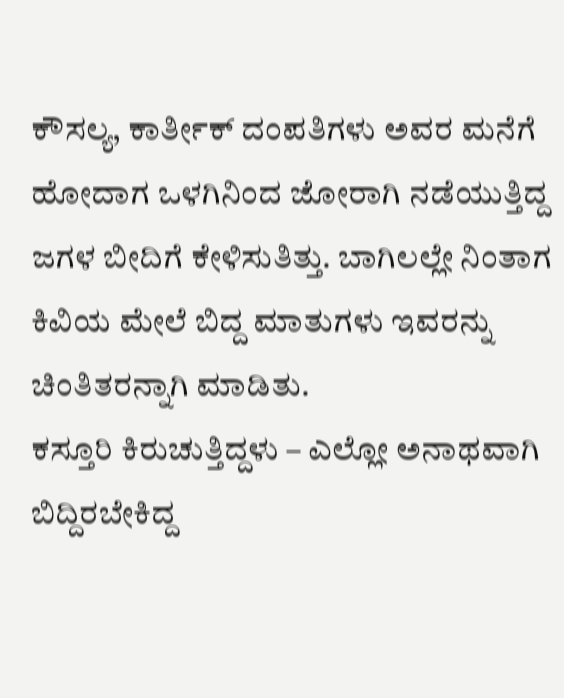ಕೌಸಲ್ಯ, ಕಾರ್ತೀಕ್‌ ದಂಪತಿಗಳು ಅವರ ಮನೆಗೆ ಹೋದಾಗ ಒಳಗಿನಿಂದ ಜೋರಾಗಿ ನಡೆಯುತ್ತಿದ್ದ ಜಗಳ ಬೀದಿಗೆ ಕೇಳಿಸುತಿತ್ತು. ಬಾಗಿಲಲ್ಲೇ ನಿಂತಾಗ ಕಿವಿಯ ಮೇಲೆ ಬಿದ್ದ ಮಾತುಗಳು ಇವರನ್ನು ಚಿಂತಿತರನ್ನಾಗಿ ಮಾಡಿತು.
ಕಸ್ತೂರಿ ಕಿರುಚುತ್ತಿದ್ದಳು – ಎಲ್ಲೋ ಅನಾಥವಾಗಿ ಬಿದ್ದಿರಬೇಕಿದ್ದ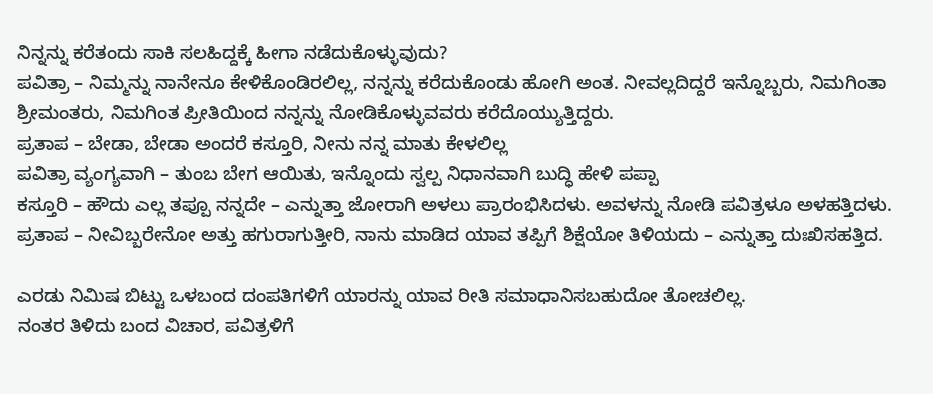ನಿನ್ನನ್ನು ಕರೆತಂದು ಸಾಕಿ ಸಲಹಿದ್ದಕ್ಕೆ ಹೀಗಾ ನಡೆದುಕೊಳ್ಳುವುದು?
ಪವಿತ್ರಾ – ನಿಮ್ಮನ್ನು ನಾನೇನೂ ಕೇಳಿಕೊಂಡಿರಲಿಲ್ಲ, ನನ್ನನ್ನು ಕರೆದುಕೊಂಡು ಹೋಗಿ ಅಂತ. ನೀವಲ್ಲದಿದ್ದರೆ ಇನ್ನೊಬ್ಬರು, ನಿಮಗಿಂತಾ ಶ್ರೀಮಂತರು, ನಿಮಗಿಂತ ಪ್ರೀತಿಯಿಂದ ನನ್ನನ್ನು ನೋಡಿಕೊಳ್ಳುವವರು ಕರೆದೊಯ್ಯುತ್ತಿದ್ದರು.
ಪ್ರತಾಪ – ಬೇಡಾ, ಬೇಡಾ ಅಂದರೆ ಕಸ್ತೂರಿ, ನೀನು ನನ್ನ ಮಾತು ಕೇಳಲಿಲ್ಲ
ಪವಿತ್ರಾ ವ್ಯಂಗ್ಯವಾಗಿ – ತುಂಬ ಬೇಗ ಆಯಿತು, ಇನ್ನೊಂದು ಸ್ವಲ್ಪ ನಿಧಾನವಾಗಿ ಬುದ್ಧಿ ಹೇಳಿ ಪಪ್ಪಾ
ಕಸ್ತೂರಿ – ಹೌದು ಎಲ್ಲ ತಪ್ಪೂ ನನ್ನದೇ – ಎನ್ನುತ್ತಾ ಜೋರಾಗಿ ಅಳಲು ಪ್ರಾರಂಭಿಸಿದಳು. ಅವಳನ್ನು ನೋಡಿ ಪವಿತ್ರಳೂ ಅಳಹತ್ತಿದಳು.
ಪ್ರತಾಪ – ನೀವಿಬ್ಬರೇನೋ ಅತ್ತು ಹಗುರಾಗುತ್ತೀರಿ, ನಾನು ಮಾಡಿದ ಯಾವ ತಪ್ಪಿಗೆ ಶಿಕ್ಷೆಯೋ ತಿಳಿಯದು – ಎನ್ನುತ್ತಾ ದುಃಖಿಸಹತ್ತಿದ.

ಎರಡು ನಿಮಿಷ ಬಿಟ್ಟು ಒಳಬಂದ ದಂಪತಿಗಳಿಗೆ ಯಾರನ್ನು ಯಾವ ರೀತಿ ಸಮಾಧಾನಿಸಬಹುದೋ ತೋಚಲಿಲ್ಲ.
ನಂತರ ತಿಳಿದು ಬಂದ ವಿಚಾರ, ಪವಿತ್ರಳಿಗೆ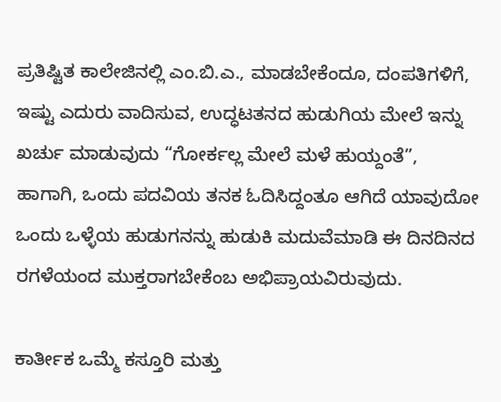ಪ್ರತಿಷ್ಟಿತ ಕಾಲೇಜಿನಲ್ಲಿ ಎಂ.ಬಿ.ಎ., ಮಾಡಬೇಕೆಂದೂ, ದಂಪತಿಗಳಿಗೆ, ಇಷ್ಟು ಎದುರು ವಾದಿಸುವ, ಉದ್ಧಟತನದ ಹುಡುಗಿಯ ಮೇಲೆ ಇನ್ನು ಖರ್ಚು ಮಾಡುವುದು “ಗೋರ್ಕಲ್ಲ ಮೇಲೆ ಮಳೆ ಹುಯ್ದಂತೆ”, ಹಾಗಾಗಿ, ಒಂದು ಪದವಿಯ ತನಕ ಓದಿಸಿದ್ದಂತೂ ಆಗಿದೆ ಯಾವುದೋ ಒಂದು ಒಳ್ಳೆಯ ಹುಡುಗನನ್ನು ಹುಡುಕಿ ಮದುವೆಮಾಡಿ ಈ ದಿನದಿನದ ರಗಳೆಯಂದ ಮುಕ್ತರಾಗಬೇಕೆಂಬ ಅಭಿಪ್ರಾಯವಿರುವುದು.

ಕಾರ್ತೀಕ ಒಮ್ಮೆ ಕಸ್ತೂರಿ ಮತ್ತು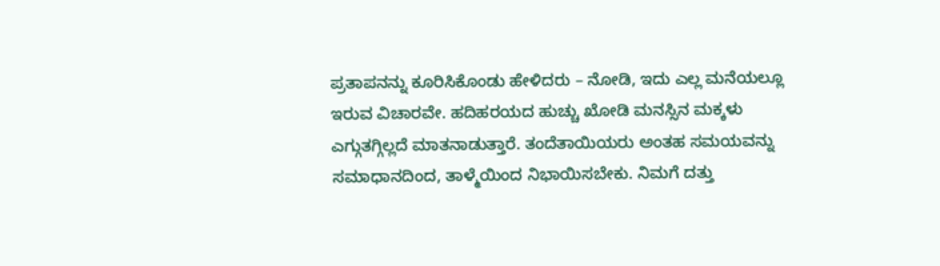ಪ್ರತಾಪನನ್ನು ಕೂರಿಸಿಕೊಂಡು ಹೇಳಿದರು – ನೋಡಿ, ಇದು ಎಲ್ಲ ಮನೆಯಲ್ಲೂ ಇರುವ ವಿಚಾರವೇ. ಹದಿಹರಯದ ಹುಚ್ಚು ಖೋಡಿ ಮನಸ್ಸಿನ ಮಕ್ಕಳು ಎಗ್ಗುತಗ್ಗಿಲ್ಲದೆ ಮಾತನಾಡುತ್ತಾರೆ. ತಂದೆತಾಯಿಯರು ಅಂತಹ ಸಮಯವನ್ನು ಸಮಾಧಾನದಿಂದ, ತಾಳ್ಮೆಯಿಂದ ನಿಭಾಯಿಸಬೇಕು. ನಿಮಗೆ ದತ್ತು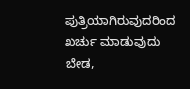ಪುತ್ರಿಯಾಗಿರುವುದರಿಂದ ಖರ್ಚು ಮಾಡುವುದು ಬೇಡ,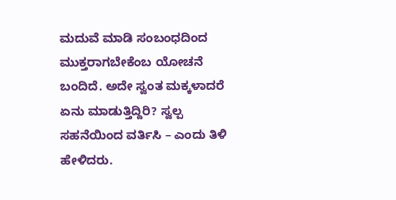ಮದುವೆ ಮಾಡಿ ಸಂಬಂಧದಿಂದ ಮುಕ್ತರಾಗಬೇಕೆಂಬ ಯೋಚನೆ ಬಂದಿದೆ. ಅದೇ ಸ್ವಂತ ಮಕ್ಕಳಾದರೆ ಏನು ಮಾಡುತ್ತಿದ್ದಿರಿ? ಸ್ವಲ್ಪ ಸಹನೆಯಿಂದ ವರ್ತಿಸಿ – ಎಂದು ತಿಳಿ ಹೇಳಿದರು.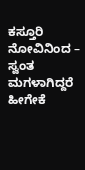ಕಸ್ತೂರಿ ನೋವಿನಿಂದ – ಸ್ವಂತ ಮಗಳಾಗಿದ್ದರೆ ಹೀಗೇಕೆ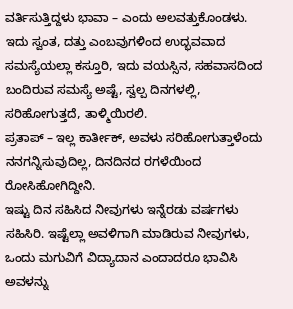ವರ್ತಿಸುತ್ತಿದ್ದಳು ಭಾವಾ – ಎಂದು ಅಲವತ್ತುಕೊಂಡಳು.
ಇದು ಸ್ವಂತ, ದತ್ತು ಎಂಬವುಗಳಿಂದ ಉದ್ಭವವಾದ ಸಮಸ್ಯೆಯಲ್ಲಾ ಕಸ್ತೂರಿ, ಇದು ವಯಸ್ಸಿನ, ಸಹವಾಸದಿಂದ ಬಂದಿರುವ ಸಮಸ್ಯೆ ಅಷ್ಟೆ, ಸ್ವಲ್ಪ ದಿನಗಳಲ್ಲಿ, ಸರಿಹೋಗುತ್ತದೆ, ತಾಳ್ಮಿಯಿರಲಿ.
ಪ್ರತಾಪ್‌ – ಇಲ್ಲ ಕಾರ್ತೀಕ್‌, ಅವಳು ಸರಿಹೋಗುತ್ತಾಳೆಂದು ನನಗನ್ನಿಸುವುದಿಲ್ಲ, ದಿನದಿನದ ರಗಳೆಯಿಂದ ರೋಸಿಹೋಗಿದ್ದೀನಿ.
ಇಷ್ಟು ದಿನ ಸಹಿಸಿದ ನೀವುಗಳು ಇನ್ನೆರಡು ವರ್ಷಗಳು ಸಹಿಸಿರಿ. ಇಷ್ಟೆಲ್ಲಾ ಅವಳಿಗಾಗಿ ಮಾಡಿರುವ ನೀವುಗಳು, ಒಂದು ಮಗುವಿಗೆ ವಿದ್ಯಾದಾನ ಎಂದಾದರೂ ಭಾವಿಸಿ ಅವಳನ್ನು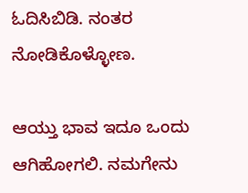ಓದಿಸಿಬಿಡಿ. ನಂತರ ನೋಡಿಕೊಳ್ಳೋಣ.

ಆಯ್ತು ಭಾವ ಇದೂ ಒಂದು ಆಗಿಹೋಗಲಿ. ನಮಗೇನು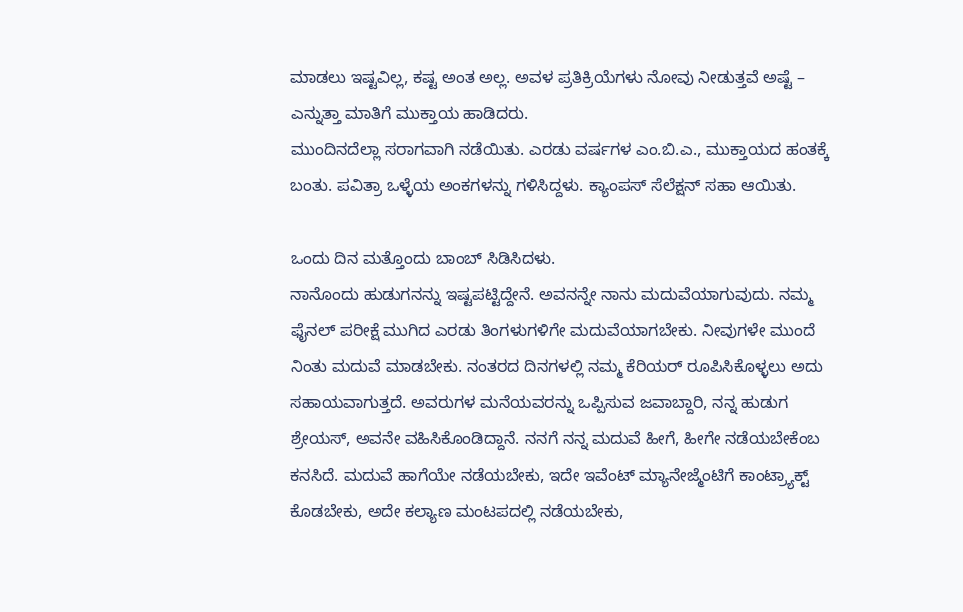ಮಾಡಲು ಇಷ್ಟವಿಲ್ಲ, ಕಷ್ಟ ಅಂತ ಅಲ್ಲ. ಅವಳ ಪ್ರತಿಕ್ರಿಯೆಗಳು ನೋವು ನೀಡುತ್ತವೆ ಅಷ್ಟೆ – ಎನ್ನುತ್ತಾ ಮಾತಿಗೆ ಮುಕ್ತಾಯ ಹಾಡಿದರು.
ಮುಂದಿನದೆಲ್ಲಾ ಸರಾಗವಾಗಿ ನಡೆಯಿತು. ಎರಡು ವರ್ಷಗಳ ಎಂ.ಬಿ.ಎ., ಮುಕ್ತಾಯದ ಹಂತಕ್ಕೆ ಬಂತು. ಪವಿತ್ರಾ ಒಳ್ಳೆಯ ಅಂಕಗಳನ್ನು ಗಳಿಸಿದ್ದಳು. ಕ್ಯಾಂಪಸ್‌ ಸೆಲೆಕ್ಷನ್‌ ಸಹಾ ಆಯಿತು.

ಒಂದು ದಿನ ಮತ್ತೊಂದು ಬಾಂಬ್‌ ಸಿಡಿಸಿದಳು.
ನಾನೊಂದು ಹುಡುಗನನ್ನು ಇಷ್ಟಪಟ್ಟಿದ್ದೇನೆ. ಅವನನ್ನೇ ನಾನು ಮದುವೆಯಾಗುವುದು. ನಮ್ಮ ಫೈನಲ್‌ ಪರೀಕ್ಷೆ ಮುಗಿದ ಎರಡು ತಿಂಗಳುಗಳಿಗೇ ಮದುವೆಯಾಗಬೇಕು. ನೀವುಗಳೇ ಮುಂದೆ ನಿಂತು ಮದುವೆ ಮಾಡಬೇಕು. ನಂತರದ ದಿನಗಳಲ್ಲಿ ನಮ್ಮ ಕೆರಿಯರ್ ರೂಪಿಸಿಕೊಳ್ಳಲು ಅದು ಸಹಾಯವಾಗುತ್ತದೆ. ಅವರುಗಳ ಮನೆಯವರನ್ನು ಒಪ್ಪಿಸುವ ಜವಾಬ್ದಾರಿ, ನನ್ನ ಹುಡುಗ ಶ್ರೇಯಸ್‌, ಅವನೇ ವಹಿಸಿಕೊಂಡಿದ್ದಾನೆ. ನನಗೆ ನನ್ನ ಮದುವೆ ಹೀಗೆ, ಹೀಗೇ ನಡೆಯಬೇಕೆಂಬ ಕನಸಿದೆ. ಮದುವೆ ಹಾಗೆಯೇ ನಡೆಯಬೇಕು, ಇದೇ ಇವೆಂಟ್‌ ಮ್ಯಾನೇಜ್ಮೆಂಟಿಗೆ ಕಾಂಟ್ರ್ಯಾಕ್ಟ್ ಕೊಡಬೇಕು, ಅದೇ ಕಲ್ಯಾಣ ಮಂಟಪದಲ್ಲಿ ನಡೆಯಬೇಕು,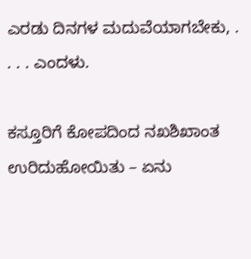ಎರಡು ದಿನಗಳ ಮದುವೆಯಾಗಬೇಕು, . . . . ಎಂದಳು.

ಕಸ್ತೂರಿಗೆ ಕೋಪದಿಂದ ನಖಶಿಖಾಂತ ಉರಿದುಹೋಯಿತು – ಏನು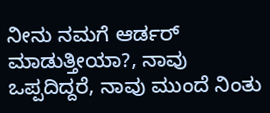ನೀನು ನಮಗೆ ಆರ್ಡರ್‌ ಮಾಡುತ್ತೀಯಾ?, ನಾವು ಒಪ್ಪದಿದ್ದರೆ, ನಾವು ಮುಂದೆ ನಿಂತು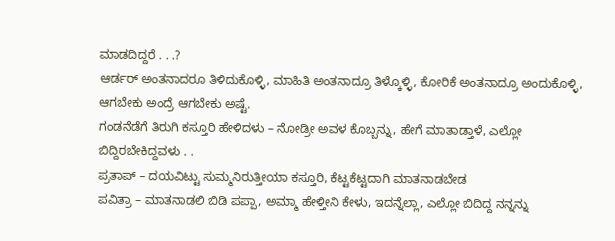ಮಾಡದಿದ್ದರೆ . . .?
ಆರ್ಡರ್ ಅಂತನಾದರೂ ತಿಳಿದುಕೊಳ್ಳಿ, ಮಾಹಿತಿ ಅಂತನಾದ್ರೂ ತಿಳ್ಕೊಳ್ಳಿ, ಕೋರಿಕೆ ಅಂತನಾದ್ರೂ ಅಂದುಕೊಳ್ಳಿ, ಆಗಬೇಕು ಅಂದ್ರೆ ಆಗಬೇಕು ಅಷ್ಟೆ.
ಗಂಡನೆಡೆಗೆ ತಿರುಗಿ ಕಸ್ತೂರಿ ಹೇಳಿದಳು – ನೋಡ್ರೀ ಅವಳ ಕೊಬ್ಬನ್ನು, ಹೇಗೆ ಮಾತಾಡ್ತಾಳೆ, ಎಲ್ಲೋ ಬಿದ್ದಿರಬೇಕಿದ್ದವಳು . .
ಪ್ರತಾಪ್‌ – ದಯವಿಟ್ಟು ಸುಮ್ಮನಿರುತ್ತೀಯಾ ಕಸ್ತೂರಿ, ಕೆಟ್ಟಕೆಟ್ಟದಾಗಿ ಮಾತನಾಡಬೇಡ
ಪವಿತ್ರಾ – ಮಾತನಾಡಲಿ ಬಿಡಿ ಪಪ್ಪಾ, ಅಮ್ಮಾ ಹೇಳ್ತೀನಿ ಕೇಳು, ಇದನ್ನೆಲ್ಲಾ, ಎಲ್ಲೋ ಬಿದಿದ್ದ ನನ್ನನ್ನು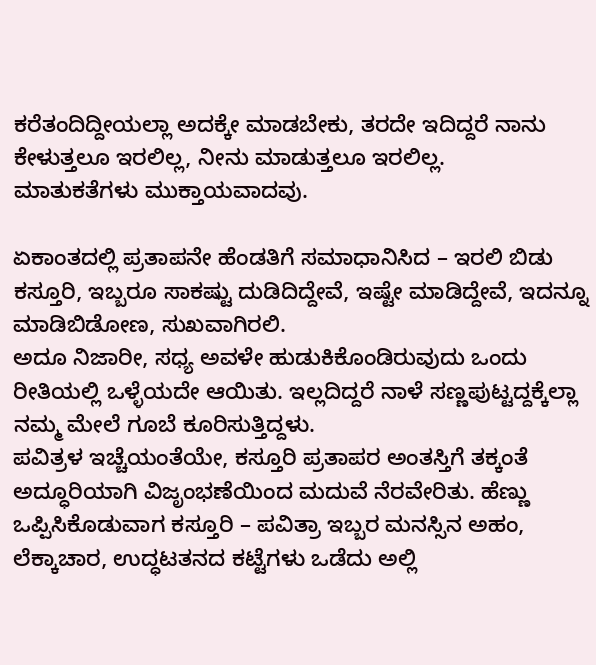ಕರೆತಂದಿದ್ದೀಯಲ್ಲಾ ಅದಕ್ಕೇ ಮಾಡಬೇಕು, ತರದೇ ಇದಿದ್ದರೆ ನಾನು ಕೇಳುತ್ತಲೂ ಇರಲಿಲ್ಲ, ನೀನು ಮಾಡುತ್ತಲೂ ಇರಲಿಲ್ಲ.
ಮಾತುಕತೆಗಳು ಮುಕ್ತಾಯವಾದವು.

ಏಕಾಂತದಲ್ಲಿ ಪ್ರತಾಪನೇ ಹೆಂಡತಿಗೆ ಸಮಾಧಾನಿಸಿದ – ಇರಲಿ ಬಿಡು ಕಸ್ತೂರಿ, ಇಬ್ಬರೂ ಸಾಕಷ್ಟು ದುಡಿದಿದ್ದೇವೆ, ಇಷ್ಟೇ ಮಾಡಿದ್ದೇವೆ, ಇದನ್ನೂ ಮಾಡಿಬಿಡೋಣ, ಸುಖವಾಗಿರಲಿ.
ಅದೂ ನಿಜಾರೀ, ಸಧ್ಯ ಅವಳೇ ಹುಡುಕಿಕೊಂಡಿರುವುದು ಒಂದು ರೀತಿಯಲ್ಲಿ ಒಳ್ಳೆಯದೇ ಆಯಿತು. ಇಲ್ಲದಿದ್ದರೆ ನಾಳೆ ಸಣ್ಣಪುಟ್ಟದ್ದಕ್ಕೆಲ್ಲಾ ನಮ್ಮ ಮೇಲೆ ಗೂಬೆ ಕೂರಿಸುತ್ತಿದ್ದಳು.
ಪವಿತ್ರಳ ಇಚ್ಚೆಯಂತೆಯೇ, ಕಸ್ತೂರಿ ಪ್ರತಾಪರ ಅಂತಸ್ತಿಗೆ ತಕ್ಕಂತೆ ಅದ್ಧೂರಿಯಾಗಿ ವಿಜೃಂಭಣೆಯಿಂದ ಮದುವೆ ನೆರವೇರಿತು. ಹೆಣ್ಣು ಒಪ್ಪಿಸಿಕೊಡುವಾಗ ಕಸ್ತೂರಿ – ಪವಿತ್ರಾ ಇಬ್ಬರ ಮನಸ್ಸಿನ ಅಹಂ, ಲೆಕ್ಕಾಚಾರ, ಉದ್ಧಟತನದ ಕಟ್ಟೆಗಳು ಒಡೆದು ಅಲ್ಲಿ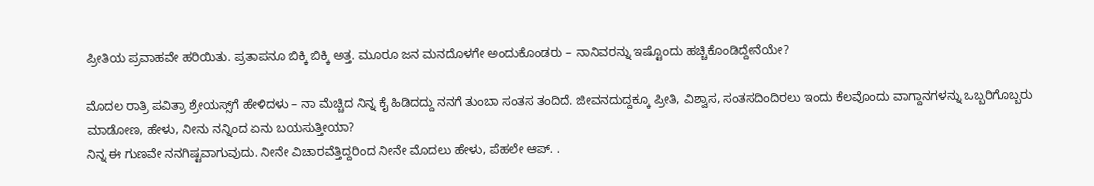ಪ್ರೀತಿಯ ಪ್ರವಾಹವೇ ಹರಿಯಿತು. ಪ್ರತಾಪನೂ ಬಿಕ್ಕಿ ಬಿಕ್ಕಿ ಅತ್ತ. ಮೂರೂ ಜನ ಮನದೊಳಗೇ ಅಂದುಕೊಂಡರು – ನಾನಿವರನ್ನು ಇಷ್ಟೊಂದು ಹಚ್ಚಿಕೊಂಡಿದ್ದೇನೆಯೇ?

ಮೊದಲ ರಾತ್ರಿ ಪವಿತ್ರಾ ಶ್ರೇಯಸ್ಸ್‌ಗೆ ಹೇಳಿದಳು – ನಾ ಮೆಚ್ಚಿದ ನಿನ್ನ ಕೈ ಹಿಡಿದದ್ದು ನನಗೆ ತುಂಬಾ ಸಂತಸ ತಂದಿದೆ. ಜೀವನದುದ್ದಕ್ಕೂ ಪ್ರೀತಿ, ವಿಶ್ವಾಸ, ಸಂತಸದಿಂದಿರಲು ಇಂದು ಕೆಲವೊಂದು ವಾಗ್ದಾನಗಳನ್ನು ಒಬ್ಬರಿಗೊಬ್ಬರು ಮಾಡೋಣ, ಹೇಳು, ನೀನು ನನ್ನಿಂದ ಏನು ಬಯಸುತ್ತೀಯಾ?
ನಿನ್ನ ಈ ಗುಣವೇ ನನಗಿಷ್ಟವಾಗುವುದು. ನೀನೇ ವಿಚಾರವೆತ್ತಿದ್ದರಿಂದ ನೀನೇ ಮೊದಲು ಹೇಳು, ಪೆಹಲೇ ಆಪ್. .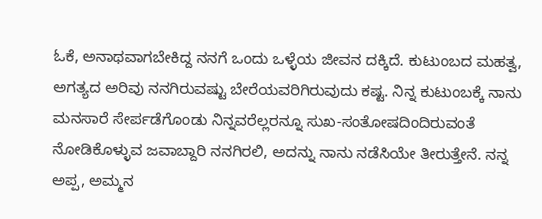ಓಕೆ, ಅನಾಥವಾಗಬೇಕಿದ್ದ ನನಗೆ ಒಂದು ಒಳ್ಳೆಯ ಜೀವನ ದಕ್ಕಿದೆ. ಕುಟುಂಬದ ಮಹತ್ವ, ಅಗತ್ಯದ ಅರಿವು ನನಗಿರುವಷ್ಟು ಬೇರೆಯವರಿಗಿರುವುದು ಕಷ್ಟ. ನಿನ್ನ ಕುಟುಂಬಕ್ಕೆ ನಾನು ಮನಸಾರೆ ಸೇರ್ಪಡೆಗೊಂಡು ನಿನ್ನವರೆಲ್ಲರನ್ನೂ ಸುಖ-ಸಂತೋಷದಿಂದಿರುವಂತೆ ನೋಡಿಕೊಳ್ಳುವ ಜವಾಬ್ದಾರಿ ನನಗಿರಲಿ, ಅದನ್ನು ನಾನು ನಡೆಸಿಯೇ ತೀರುತ್ತೇನೆ. ನನ್ನ ಅಪ್ಪ, ಅಮ್ಮನ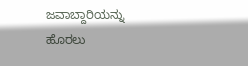ಜವಾಬ್ದಾರಿಯನ್ನು ಹೊರಲು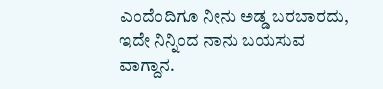ಎಂದೆಂದಿಗೂ ನೀನು ಅಡ್ಡ ಬರಬಾರದು, ಇದೇ ನಿನ್ನಿಂದ ನಾನು ಬಯಸುವ ವಾಗ್ದಾನ.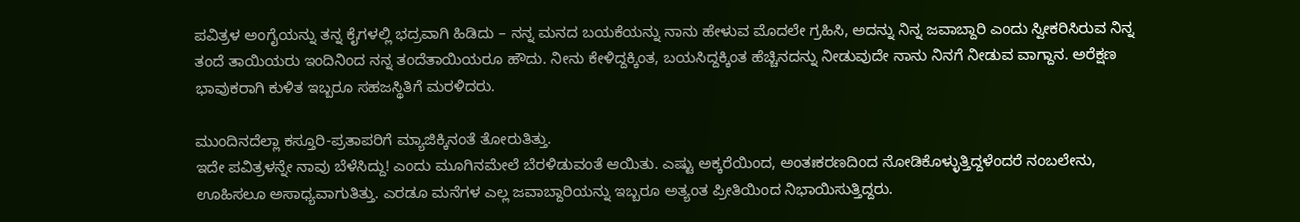ಪವಿತ್ರಳ ಅಂಗೈಯನ್ನು ತನ್ನ ಕೈಗಳಲ್ಲಿ ಭದ್ರವಾಗಿ ಹಿಡಿದು – ನನ್ನ ಮನದ ಬಯಕೆಯನ್ನು ನಾನು ಹೇಳುವ ಮೊದಲೇ ಗ್ರಹಿಸಿ, ಅದನ್ನು ನಿನ್ನ ಜವಾಬ್ದಾರಿ ಎಂದು ಸ್ವೀಕರಿಸಿರುವ ನಿನ್ನ ತಂದೆ ತಾಯಿಯರು ಇಂದಿನಿಂದ ನನ್ನ ತಂದೆತಾಯಿಯರೂ ಹೌದು. ನೀನು ಕೇಳಿದ್ದಕ್ಕಿಂತ, ಬಯಸಿದ್ದಕ್ಕಿಂತ ಹೆಚ್ಚಿನದನ್ನು ನೀಡುವುದೇ ನಾನು ನಿನಗೆ ನೀಡುವ ವಾಗ್ದಾನ. ಅರೆಕ್ಷಣ ಭಾವುಕರಾಗಿ ಕುಳಿತ ಇಬ್ಬರೂ ಸಹಜಸ್ಥಿತಿಗೆ ಮರಳಿದರು.

ಮುಂದಿನದೆಲ್ಲಾ ಕಸ್ತೂರಿ-ಪ್ರತಾಪರಿಗೆ ಮ್ಯಾಜಿಕ್ಕಿನಂತೆ ತೋರುತಿತ್ತು.
ಇದೇ ಪವಿತ್ರಳನ್ನೇ ನಾವು ಬೆಳೆಸಿದ್ದು! ಎಂದು ಮೂಗಿನಮೇಲೆ ಬೆರಳಿಡುವಂತೆ ಆಯಿತು. ಎಷ್ಟು ಅಕ್ಕರೆಯಿಂದ, ಅಂತಃಕರಣದಿಂದ ನೋಡಿಕೊಳ್ಳುತ್ತಿದ್ದಳೆಂದರೆ ನಂಬಲೇನು, ಊಹಿಸಲೂ ಅಸಾಧ್ಯವಾಗುತಿತ್ತು. ಎರಡೂ ಮನೆಗಳ ಎಲ್ಲ ಜವಾಬ್ದಾರಿಯನ್ನು ಇಬ್ಬರೂ ಅತ್ಯಂತ ಪ್ರೀತಿಯಿಂದ ನಿಭಾಯಿಸುತ್ತಿದ್ದರು.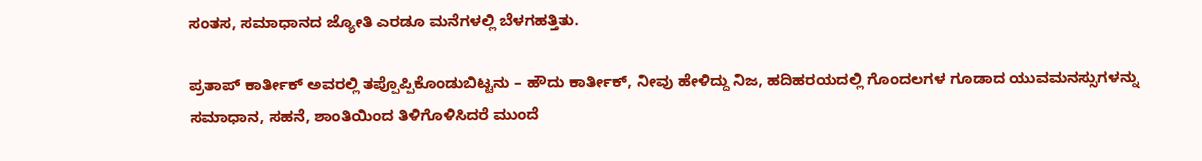ಸಂತಸ, ಸಮಾಧಾನದ ಜ್ಯೋತಿ ಎರಡೂ ಮನೆಗಳಲ್ಲಿ ಬೆಳಗಹತ್ತಿತು.

ಪ್ರತಾಪ್‌ ಕಾರ್ತೀಕ್‌ ಅವರಲ್ಲಿ ತಪ್ಪೊಪ್ಪಿಕೊಂಡುಬಿಟ್ಟನು – ಹೌದು ಕಾರ್ತೀಕ್‌, ನೀವು ಹೇಳಿದ್ದು ನಿಜ, ಹದಿಹರಯದಲ್ಲಿ ಗೊಂದಲಗಳ ಗೂಡಾದ ಯುವಮನಸ್ಸುಗಳನ್ನು ಸಮಾಧಾನ, ಸಹನೆ, ಶಾಂತಿಯಿಂದ ತಿಳಿಗೊಳಿಸಿದರೆ ಮುಂದೆ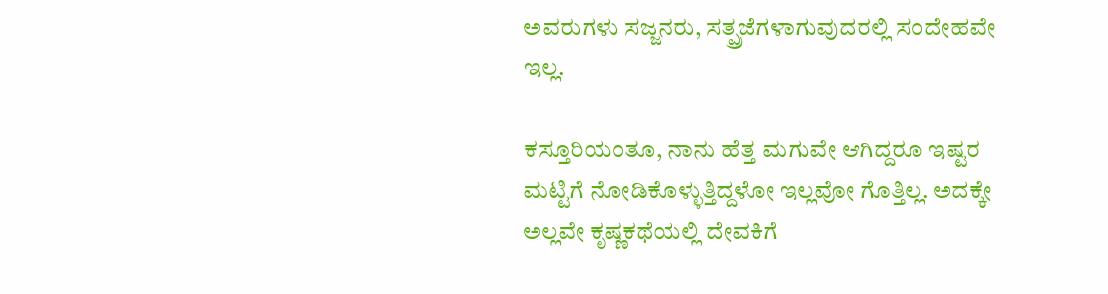ಅವರುಗಳು ಸಜ್ಜನರು, ಸತ್ಪ್ರಜೆಗಳಾಗುವುದರಲ್ಲಿ ಸಂದೇಹವೇ ಇಲ್ಲ.

ಕಸ್ತೂರಿಯಂತೂ, ನಾನು ಹೆತ್ತ ಮಗುವೇ ಆಗಿದ್ದರೂ ಇಷ್ಟರ ಮಟ್ಟಿಗೆ ನೋಡಿಕೊಳ್ಳುತ್ತಿದ್ದಳೋ ಇಲ್ಲವೋ ಗೊತ್ತಿಲ್ಲ. ಅದಕ್ಕೇ ಅಲ್ಲವೇ ಕೃಷ್ಣಕಥೆಯಲ್ಲಿ ದೇವಕಿಗೆ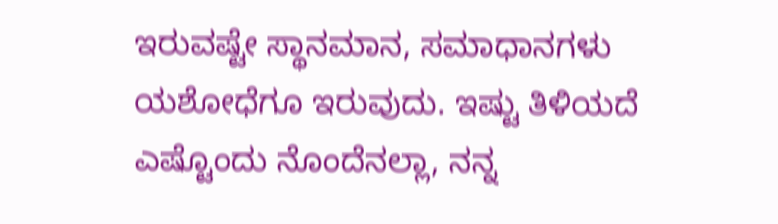ಇರುವಷ್ಟೇ ಸ್ಥಾನಮಾನ, ಸಮಾಧಾನಗಳು ಯಶೋಧೆಗೂ ಇರುವುದು. ಇಷ್ಟು ತಿಳಿಯದೆ ಎಷ್ಟೊಂದು ನೊಂದೆನಲ್ಲಾ, ನನ್ನ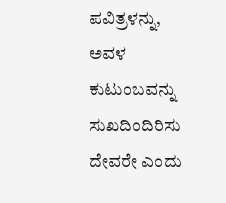ಪವಿತ್ರಳನ್ನು, ಅವಳ ಕುಟುಂಬವನ್ನು ಸುಖದಿಂದಿರಿಸು ದೇವರೇ ಎಂದು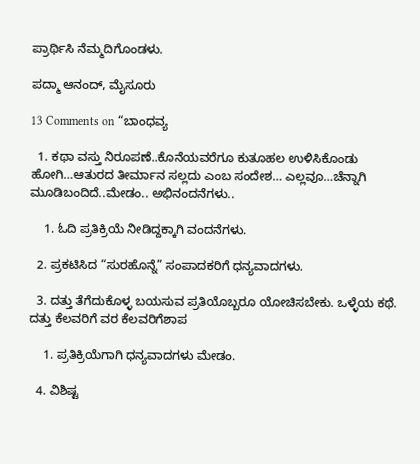ಪ್ರಾರ್ಥಿಸಿ ನೆಮ್ಮದಿಗೊಂಡಳು.

ಪದ್ಮಾ ಆನಂದ್, ಮೈಸೂರು

13 Comments on “ಬಾಂಧವ್ಯ

  1. ಕಥಾ ವಸ್ತು ನಿರೂಪಣೆ..ಕೊನೆಯವರೆಗೂ ಕುತೂಹಲ ಉಳಿಸಿಕೊಂಡು ಹೋಗಿ…ಆತುರದ ತೀರ್ಮಾನ ಸಲ್ಲದು ಎಂಬ ಸಂದೇಶ… ಎಲ್ಲವೂ…ಚೆನ್ನಾಗಿ ಮೂಡಿಬಂದಿದೆ..ಮೇಡಂ.. ಅಭಿನಂದನೆಗಳು..

    1. ಓದಿ ಪ್ರತಿಕ್ರಿಯೆ ನೀಡಿದ್ದಕ್ಕಾಗಿ ವಂದನೆಗಳು.

  2. ಪ್ರಕಟಿಸಿದ “ಸುರಹೊನ್ನೆ” ಸಂಪಾದಕರಿಗೆ ಧನ್ಯವಾದಗಳು.

  3. ದತ್ತು ತೆಗೆದುಕೊಳ್ಳ ಬಯಸುವ ಪ್ರತಿಯೊಬ್ಬರೂ ಯೋಚಿಸಬೇಕು. ಒಳ್ಳೆಯ ಕಥೆ. ದತ್ತು ಕೆಲವರಿಗೆ ವರ ಕೆಲವರಿಗೆಶಾಪ

    1. ಪ್ರತಿಕ್ರಿಯೆಗಾಗಿ ಧನ್ಯವಾದಗಳು ಮೇಡಂ.

  4. ವಿಶಿಷ್ಟ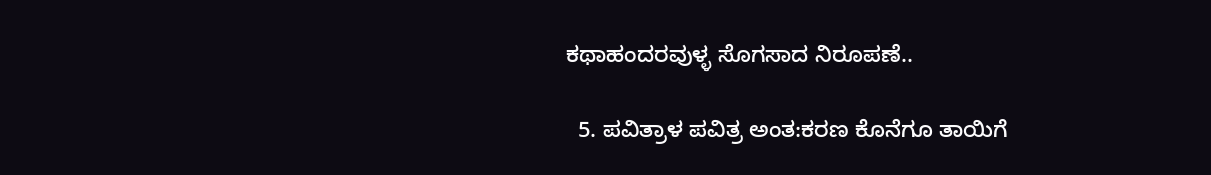ಕಥಾಹಂದರವುಳ್ಳ ಸೊಗಸಾದ ನಿರೂಪಣೆ..

  5. ಪವಿತ್ರಾಳ ಪವಿತ್ರ ಅಂತ:ಕರಣ ಕೊನೆಗೂ ತಾಯಿಗೆ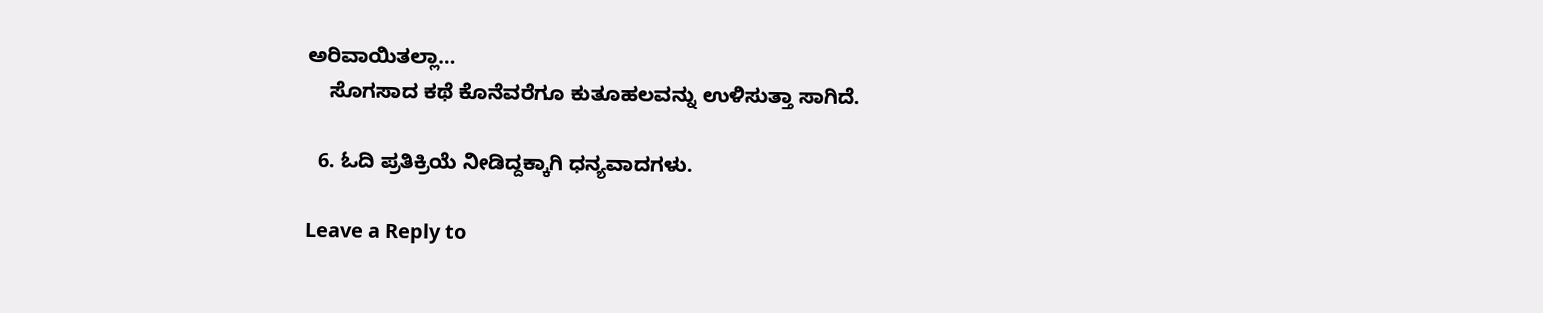ಅರಿವಾಯಿತಲ್ಲಾ…
    ಸೊಗಸಾದ ಕಥೆ ಕೊನೆವರೆಗೂ ಕುತೂಹಲವನ್ನು ಉಳಿಸುತ್ತಾ ಸಾಗಿದೆ.

  6. ಓದಿ ಪ್ರತಿಕ್ರಿಯೆ ನೀಡಿದ್ದಕ್ಕಾಗಿ ಧನ್ಯವಾದಗಳು.

Leave a Reply to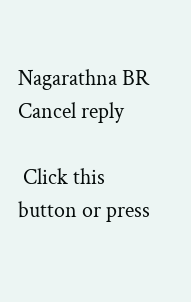Nagarathna BR Cancel reply

 Click this button or press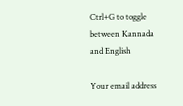Ctrl+G to toggle between Kannada and English

Your email address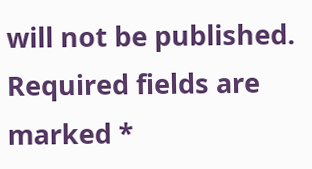will not be published. Required fields are marked *